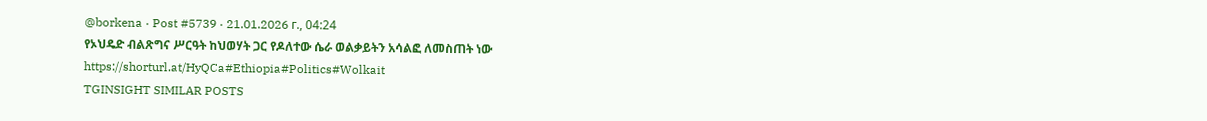@borkena · Post #5739 · 21.01.2026 г., 04:24
የኦህዴድ ብልጽግና ሥርዓት ከህወሃት ጋር የዶለተው ሴራ ወልቃይትን አሳልፎ ለመስጠት ነው https://shorturl.at/HyQCa#Ethiopia#Politics#Wolkait
TGINSIGHT SIMILAR POSTS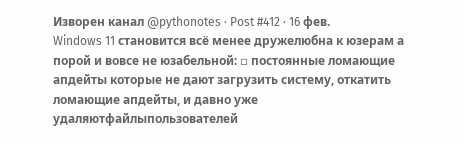Изворен канал @pythonotes · Post #412 · 16 фев.
Windows 11 становится всё менее дружелюбна к юзерам а порой и вовсе не юзабельной: ▫ постоянные ломающие апдейты которые не дают загрузить систему, откатить ломающие апдейты, и давно уже удаляютфайлыпользователей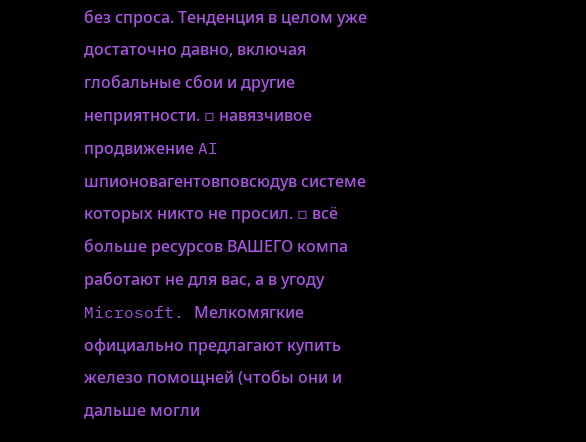без спроса. Тенденция в целом уже достаточно давно, включая глобальные сбои и другие неприятности. ▫ навязчивое продвижение AI шпионовагентовповсюдув системе которых никто не просил. ▫ всё больше ресурсов ВАШЕГО компа работают не для вас, а в угоду Microsoft. Мелкомягкие официально предлагают купить железо помощней (чтобы они и дальше могли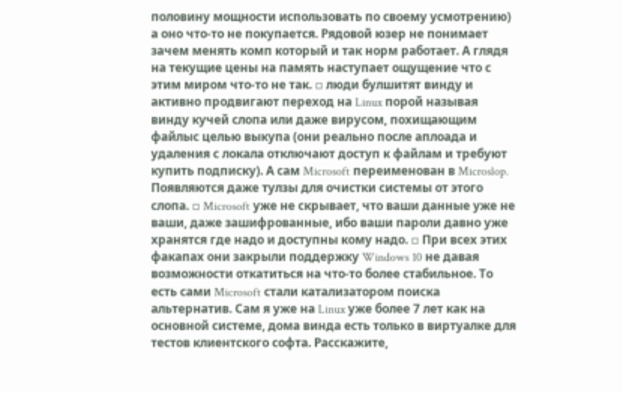половину мощности использовать по своему усмотрению) а оно что-то не покупается. Рядовой юзер не понимает зачем менять комп который и так норм работает. А глядя на текущие цены на память наступает ощущение что с этим миром что-то не так. ▫ люди булшитят винду и активно продвигают переход на Linux порой называя винду кучей слопа или даже вирусом, похищающим файлыс целью выкупа (они реально после аплоада и удаления с локала отключают доступ к файлам и требуют купить подписку). А сам Microsoft переименован в Microslop. Появляются даже тулзы для очистки системы от этого слопа. ▫ Microsoft уже не скрывает, что ваши данные уже не ваши, даже зашифрованные, ибо ваши пароли давно уже хранятся где надо и доступны кому надо. ▫ При всех этих факапах они закрыли поддержку Windows 10 не давая возможности откатиться на что-то более стабильное. То есть сами Microsoft стали катализатором поиска альтернатив. Сам я уже на Linux уже более 7 лет как на основной системе, дома винда есть только в виртуалке для тестов клиентского софта. Расскажите,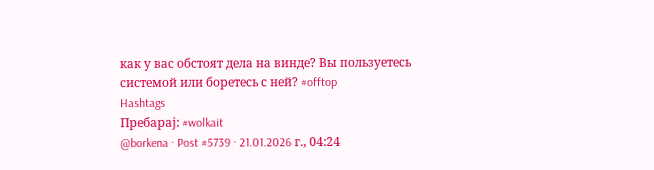как у вас обстоят дела на винде? Вы пользуетесь системой или боретесь с ней? #offtop
Hashtags
Пребарај: #wolkait
@borkena · Post #5739 · 21.01.2026 г., 04:24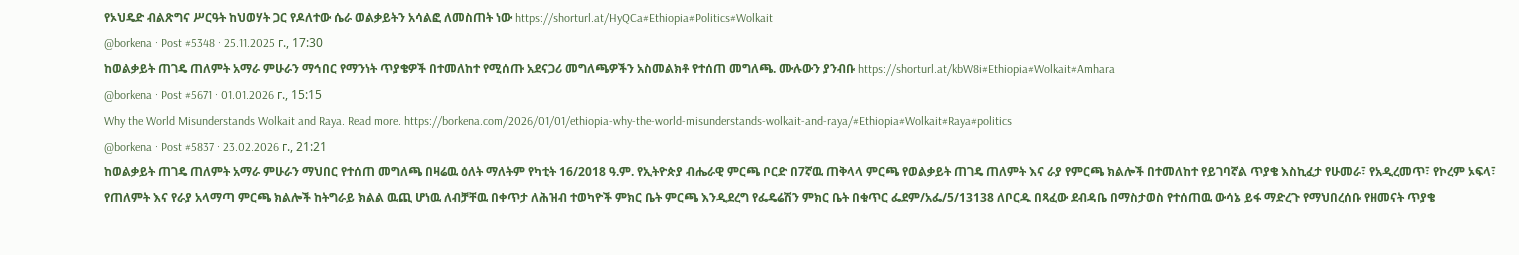የኦህዴድ ብልጽግና ሥርዓት ከህወሃት ጋር የዶለተው ሴራ ወልቃይትን አሳልፎ ለመስጠት ነው https://shorturl.at/HyQCa#Ethiopia#Politics#Wolkait
@borkena · Post #5348 · 25.11.2025 г., 17:30
ከወልቃይት ጠገዴ ጠለምት አማራ ምሁራን ማኅበር የማንነት ጥያቄዎች በተመለከተ የሚሰጡ አደናጋሪ መግለጫዎችን አስመልክቶ የተሰጠ መግለጫ. ሙሉውን ያንብቡ https://shorturl.at/kbW8i#Ethiopia#Wolkait#Amhara
@borkena · Post #5671 · 01.01.2026 г., 15:15
Why the World Misunderstands Wolkait and Raya. Read more. https://borkena.com/2026/01/01/ethiopia-why-the-world-misunderstands-wolkait-and-raya/#Ethiopia#Wolkait#Raya#politics
@borkena · Post #5837 · 23.02.2026 г., 21:21
ከወልቃይት ጠገዴ ጠለምት አማራ ምሁራን ማህበር የተሰጠ መግለጫ በዛሬዉ ዕለት ማለትም የካቲት 16/2018 ዓ.ም. የኢትዮጵያ ብሔራዊ ምርጫ ቦርድ በ7ኛዉ ጠቅላላ ምርጫ የወልቃይት ጠገዴ ጠለምት እና ራያ የምርጫ ክልሎች በተመለከተ የይገባኛል ጥያቄ እስኪፈታ የሁመራ፣ የአዲረመጥ፣ የኮረም ኦፍላ፣ የጠለምት እና የራያ አላማጣ ምርጫ ክልሎች ከትግራይ ክልል ዉጪ ሆነዉ ለብቻቸዉ በቀጥታ ለሕዝብ ተወካዮች ምክር ቤት ምርጫ እንዲደረግ የፌዴሬሽን ምክር ቤት በቁጥር ፌደም/አፌ/5/13138 ለቦርዱ በጻፈው ደብዳቤ በማስታወስ የተሰጠዉ ውሳኔ ይፋ ማድረጉ የማህበረሰቡ የዘመናት ጥያቄ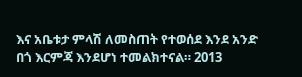እና አቤቱታ ምላሽ ለመስጠት የተወሰደ እንደ አንድ በጎ እርምጃ እንደሆነ ተመልክተናል። 2013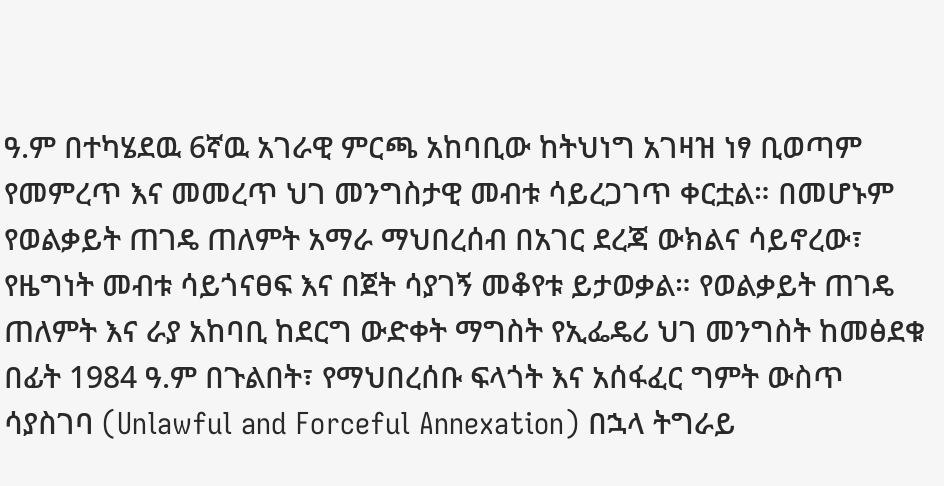ዓ.ም በተካሄደዉ 6ኛዉ አገራዊ ምርጫ አከባቢው ከትህነግ አገዛዝ ነፃ ቢወጣም የመምረጥ እና መመረጥ ህገ መንግስታዊ መብቱ ሳይረጋገጥ ቀርቷል። በመሆኑም የወልቃይት ጠገዴ ጠለምት አማራ ማህበረሰብ በአገር ደረጃ ውክልና ሳይኖረው፣ የዜግነት መብቱ ሳይጎናፀፍ እና በጀት ሳያገኝ መቆየቱ ይታወቃል። የወልቃይት ጠገዴ ጠለምት እና ራያ አከባቢ ከደርግ ውድቀት ማግስት የኢፌዴሪ ህገ መንግስት ከመፅደቁ በፊት 1984 ዓ.ም በጉልበት፣ የማህበረሰቡ ፍላጎት እና አሰፋፈር ግምት ውስጥ ሳያስገባ (Unlawful and Forceful Annexation) በኋላ ትግራይ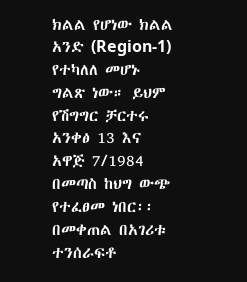ክልል የሆነው ክልል አንድ (Region-1) የተካለለ መሆኑ ግልጽ ነው። ይህም የሽግግር ቻርተሩ አንቀፅ 13 እና አዋጅ 7/1984 በመጣስ ከህግ ውጭ የተፈፀመ ነበር፡፡ በመቀጠል በአገሪቱ ተንሰራፍቶ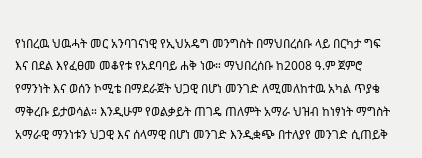የነበረዉ ህዉሓት መር አንባገናነዊ የኢህአዴግ መንግስት በማህበረሰቡ ላይ በርካታ ግፍ እና በደል እየፈፀመ መቆየቱ የአደባባይ ሐቅ ነው። ማህበረሰቡ ከ2008 ዓ.ም ጀምሮ የማንነት እና ወሰን ኮሚቴ በማደራጀት ህጋዊ በሆነ መንገድ ለሚመለከተዉ አካል ጥያቄ ማቅረቡ ይታወሳል። እንዲሁም የወልቃይት ጠገዴ ጠለምት አማራ ህዝብ ከነፃነት ማግስት አማራዊ ማንነቱን ህጋዊ እና ሰላማዊ በሆነ መንገድ እንዲቋጭ በተለያየ መንገድ ሲጠይቅ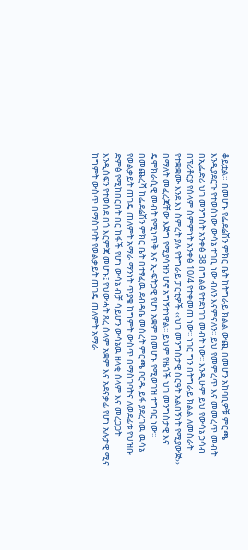ቆይቷል። በመሆኑ የፌደሬሽን ምክር ቤት ከትግራይ ክልል ውጪ በመሆን አከባቢዎቹ ምርጫ እንዲያደርጉ የተወሰነው ውሳኔ ተገቢ ነው ብለን እናምናለን፡፡ ይህ የመምረጥ እና መመረጥ መብት በኢፌድሪ ህገ መንግስት አንቀፅ 38 በግልፅ የተደነገገ መብት ነው፡፡ እንዲሁም ይህ የውሳኔ ኃሳብ በፕሪቶርያ የሰላም ስምምነት አንቀፅ 10/4 የተቀመጠ ነው፡፡ ነገር ግን በትግራይ ክልል ለመስራት የተቋቋሙ እንደ እነ ስምረት ያሉ የትግራይ ፓርቲዎች ‹‹ህገ መንግስታዊ ስርዓት አልበኝነት የሚያውጅ›› በማለት መፈረጃቸው እጅግ የሚያሳዝን ሆኖ አግኝተነዋል፡፡ ይህም የዜጎች ህገ መንግስታዊ እና ዴሞክራሲዊ መብት የሚነጥቅ እና ኢ-ፍትኃዊ የሆነ አቋም በመሆኑ የሚወገዝ ተግባር ነው፡፡ በመጨረሻ ከፌደሬሽን ምክር ቤት በተፃፈዉ ደብዳቤ መሰረት ምርጫ ቦርዱ ይፋ ያደረገዉ ዉሳኔ የወልቃይት ጠገዴ ጠለምት አማራ ማንነት ጥያቄ ከግምት ውስጥ በማስገባትና ለወደፊቱ የህዝቡ ድምፅ የሚከበርበት በር ከፋች የሆነ ውሳኔ ብቻ ሳይሆን ውሳኔዉ ዘላቂ ሰላም እና መረጋጋት እንዲሰፍን የተወሰደ በጎ እርምጃ መሆኑ፤ የህውሓት ጸረ ሰላም አቋም እና አደናቃፊ የሆነ አሉታዊ ሚና ከግምት ውስጥ በማስገባት የወልቃይት ጠገዴ ጠለምት አማራ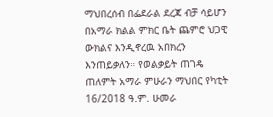ማህበረሰብ በፌደራል ደረጃ ብቻ ሳይሆን በአማራ ክልል ምክር ቤት ጨምሮ ህጋዊ ውክልና እንዲኖረዉ አበክረን እንጠይቃለን። የወልቃይት ጠገዴ ጠለምት አማራ ምሁራን ማህበር የካቲት 16/2018 ዓ.ም. ሁመራ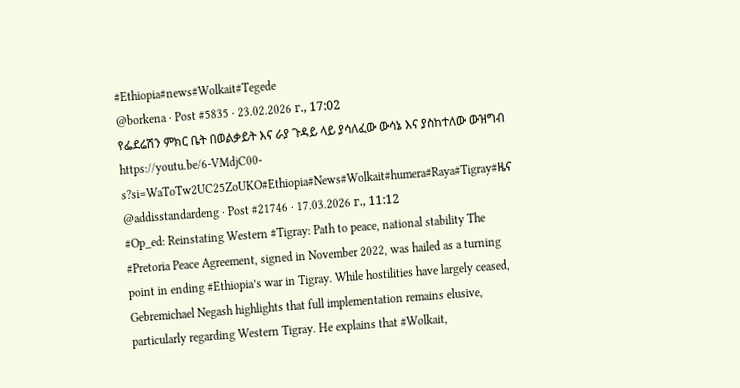#Ethiopia#news#Wolkait#Tegede
@borkena · Post #5835 · 23.02.2026 г., 17:02
የፌደሬሽን ምክር ቤት በወልቃይት እና ራያ ጉዳይ ላይ ያሳለፈው ውሳኔ እና ያስከተለው ውዝግብ https://youtu.be/6-VMdjC00-s?si=WaToTw2UC25ZoUKO#Ethiopia#News#Wolkait#humera#Raya#Tigray#ዜና
@addisstandardeng · Post #21746 · 17.03.2026 г., 11:12
#Op_ed: Reinstating Western #Tigray: Path to peace, national stability The #Pretoria Peace Agreement, signed in November 2022, was hailed as a turning point in ending #Ethiopia’s war in Tigray. While hostilities have largely ceased, Gebremichael Negash highlights that full implementation remains elusive, particularly regarding Western Tigray. He explains that #Wolkait,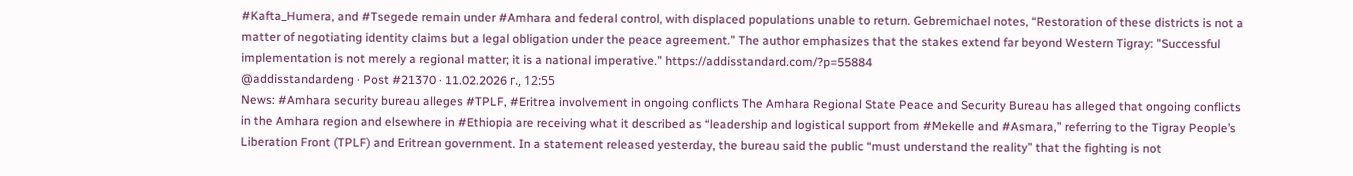#Kafta_Humera, and #Tsegede remain under #Amhara and federal control, with displaced populations unable to return. Gebremichael notes, “Restoration of these districts is not a matter of negotiating identity claims but a legal obligation under the peace agreement.” The author emphasizes that the stakes extend far beyond Western Tigray: "Successful implementation is not merely a regional matter; it is a national imperative.” https://addisstandard.com/?p=55884
@addisstandardeng · Post #21370 · 11.02.2026 г., 12:55
News: #Amhara security bureau alleges #TPLF, #Eritrea involvement in ongoing conflicts The Amhara Regional State Peace and Security Bureau has alleged that ongoing conflicts in the Amhara region and elsewhere in #Ethiopia are receiving what it described as “leadership and logistical support from #Mekelle and #Asmara,” referring to the Tigray People’s Liberation Front (TPLF) and Eritrean government. In a statement released yesterday, the bureau said the public “must understand the reality” that the fighting is not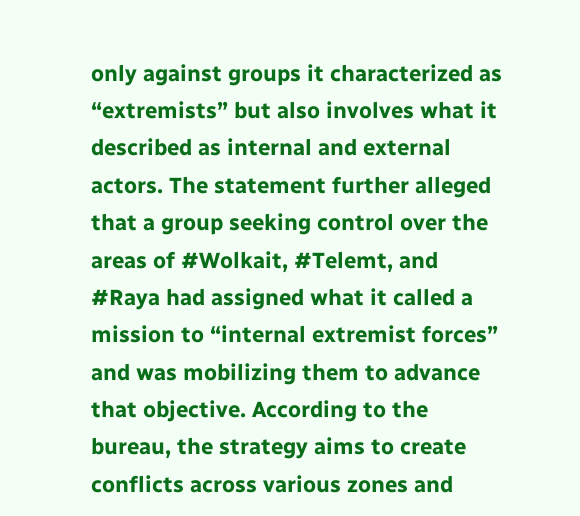only against groups it characterized as “extremists” but also involves what it described as internal and external actors. The statement further alleged that a group seeking control over the areas of #Wolkait, #Telemt, and #Raya had assigned what it called a mission to “internal extremist forces” and was mobilizing them to advance that objective. According to the bureau, the strategy aims to create conflicts across various zones and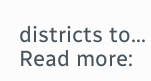districts to... Read more: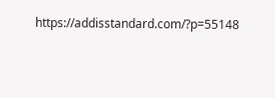https://addisstandard.com/?p=55148